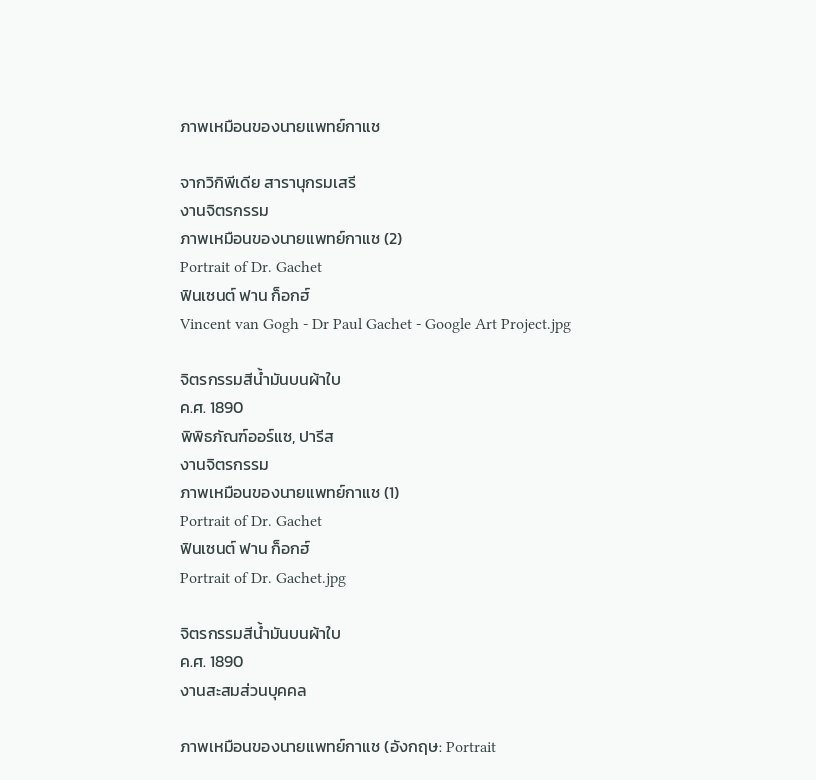ภาพเหมือนของนายแพทย์กาแช

จากวิกิพีเดีย สารานุกรมเสรี
งานจิตรกรรม
ภาพเหมือนของนายแพทย์กาแช (2)
Portrait of Dr. Gachet
ฟินเซนต์ ฟาน ก็อกฮ์
Vincent van Gogh - Dr Paul Gachet - Google Art Project.jpg

จิตรกรรมสีน้ำมันบนผ้าใบ
ค.ศ. 1890
พิพิธภัณฑ์ออร์แซ, ปารีส
งานจิตรกรรม
ภาพเหมือนของนายแพทย์กาแช (1)
Portrait of Dr. Gachet
ฟินเซนต์ ฟาน ก็อกฮ์
Portrait of Dr. Gachet.jpg

จิตรกรรมสีน้ำมันบนผ้าใบ
ค.ศ. 1890
งานสะสมส่วนบุคคล

ภาพเหมือนของนายแพทย์กาแช (อังกฤษ: Portrait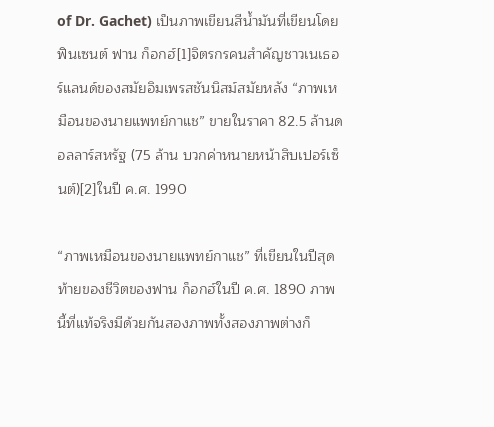of Dr. Gachet) เป็นภาพเขียนสีน้ำมันที่เขียนโดยฟินเซนต์ ฟาน ก็อกฮ์[1]จิตรกรคนสำคัญชาวเนเธอร์แลนด์ของสมัยอิมเพรสชันนิสม์สมัยหลัง “ภาพเหมือนของนายแพทย์กาแช” ขายในราคา 82.5 ล้านดอลลาร์สหรัฐ (75 ล้าน บวกค่าหนายหน้าสิบเปอร์เซ็นต์)[2]ในปี ค.ศ. 1990

“ภาพเหมือนของนายแพทย์กาแช” ที่เขียนในปีสุดท้ายของชีวิตของฟาน ก็อกฮ์ในปี ค.ศ. 1890 ภาพนี้ที่แท้จริงมีด้วยกันสองภาพทั้งสองภาพต่างก็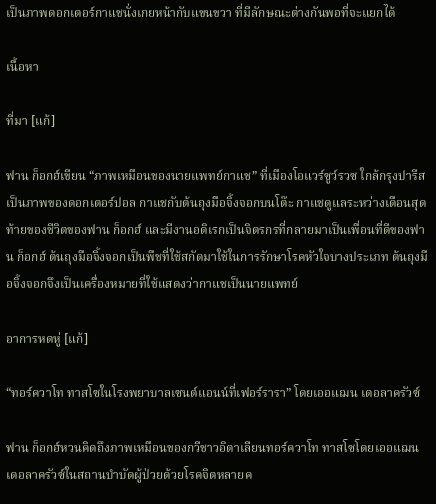เป็นภาพดอกเตอร์กาแชนั่งเกยหน้ากับแขนขวา ที่มีลักษณะต่างกันพอที่จะแยกได้

เนื้อหา

ที่มา [แก้]

ฟาน ก็อกฮ์เขียน “ภาพเหมือนของนายแพทย์กาแช” ที่เมืองโอแวร์ซูว์รวซ ใกล้กรุงปารีส เป็นภาพของดอกเตอร์ปอล กาแชกับต้นถุงมือจิ้งจอกบนโต๊ะ กาแชดูแลระหว่างเดือนสุดท้ายของชีวิตของฟาน ก็อกฮ์ และมีงานอดิเรกเป็นจิตรกรที่กลายมาเป็นเพื่อนที่ดีของฟาน ก็อกฮ์ ต้นถุงมือจิ้งจอกเป็นพืชที่ใช้สกัดมาใช้ในการรักษาโรคหัวใจบางประเภท ต้นถุงมือจิ้งจอกจึงเป็นเครื่องหมายที่ใช้แสดงว่ากาแชเป็นนายแพทย์

อาการหดหู่ [แก้]

“ทอร์ควาโท ทาสโซในโรงพยาบาลเซนต์แอนน์ที่เฟอร์รารา” โดยเออแฌน เดอลาครัวซ์

ฟาน ก็อกฮ์หวนคิดถึงภาพเหมือนของกวีชาวอิตาเลียนทอร์ควาโท ทาสโซโดยเออแฌน เดอลาครัวซ์ในสถานบำบัดผู้ป่วยด้วยโรคจิตหลายค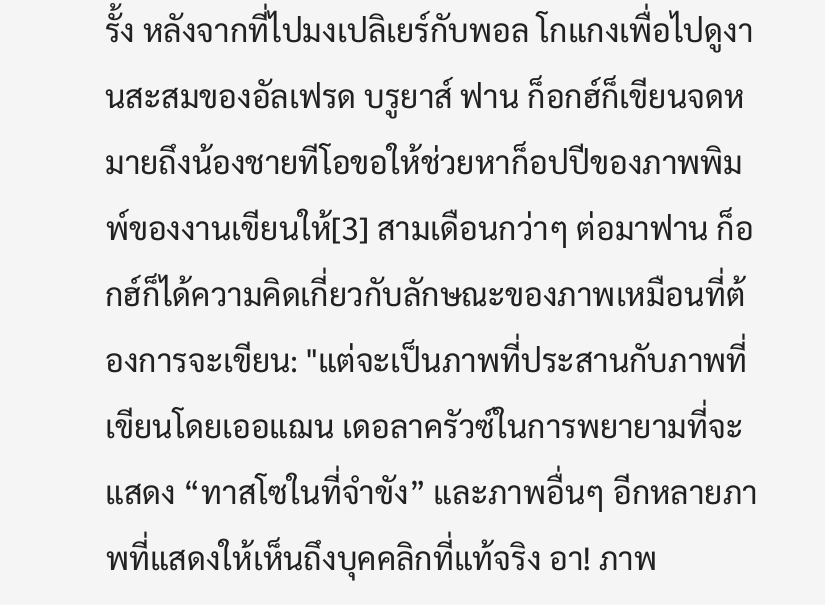รั้ง หลังจากที่ไปมงเปลิเยร์กับพอล โกแกงเพื่อไปดูงานสะสมของอัลเฟรด บรูยาส์ ฟาน ก็อกฮ์ก็เขียนจดหมายถึงน้องชายทีโอขอให้ช่วยหาก็อปปีของภาพพิมพ์ของงานเขียนให้[3] สามเดือนกว่าๆ ต่อมาฟาน ก็อกฮ์ก็ได้ความคิดเกี่ยวกับลักษณะของภาพเหมือนที่ต้องการจะเขียน: "แต่จะเป็นภาพที่ประสานกับภาพที่เขียนโดยเออแฌน เดอลาครัวซ์ในการพยายามที่จะแสดง “ทาสโซในที่จำขัง” และภาพอื่นๆ อีกหลายภาพที่แสดงให้เห็นถึงบุคคลิกที่แท้จริง อา! ภาพ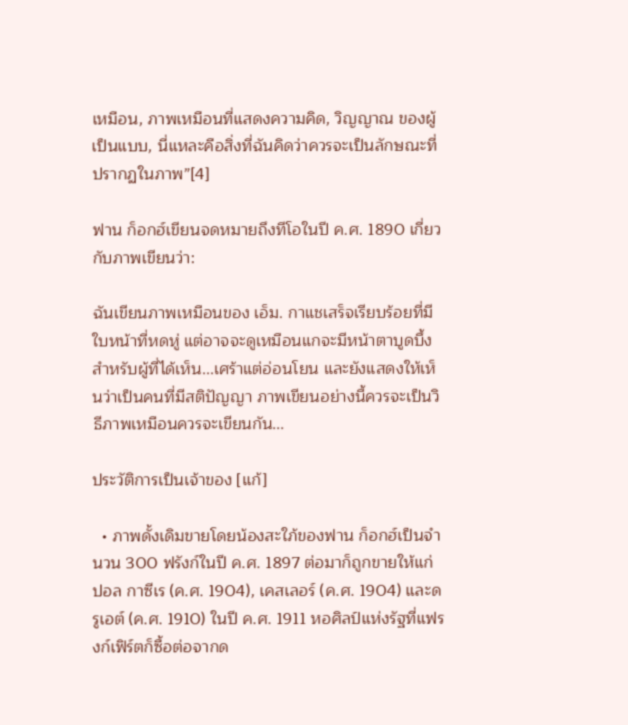เหมือน, ภาพเหมือนที่แสดงความคิด, วิญญาณ ของผู้เป็นแบบ, นี่แหละคือสิ่งที่ฉันคิดว่าควรจะเป็นลักษณะที่ปรากฏในภาพ”[4]

ฟาน ก็อกฮ์เขียนจดหมายถึงทีโอในปี ค.ศ. 1890 เกี่ยวกับภาพเขียนว่า:

ฉันเขียนภาพเหมือนของ เอ็ม. กาแชเสร็จเรียบร้อยที่มีใบหน้าที่หดหู่ แต่อาจจะดูเหมือนแกจะมีหน้าตาบูดบึ้งสำหรับผู้ที่ได้เห็น...เศร้าแต่อ่อนโยน และยังแสดงให้เห็นว่าเป็นคนที่มีสติปัญญา ภาพเขียนอย่างนี้ควรจะเป็นวิธีภาพเหมือนควรจะเขียนกัน...

ประวัติการเป็นเจ้าของ [แก้]

  • ภาพดั้งเดิมขายโดยน้องสะใภ้ของฟาน ก็อกฮ์เป็นจำนวน 300 ฟรังก์ในปี ค.ศ. 1897 ต่อมาก็ถูกขายให้แก่ ปอล กาซีเร (ค.ศ. 1904), เคสเลอร์ (ค.ศ. 1904) และดรูเอต์ (ค.ศ. 1910) ในปี ค.ศ. 1911 หอศิลป์แห่งรัฐที่แฟรงก์เฟิร์ตก็ซื้อต่อจากด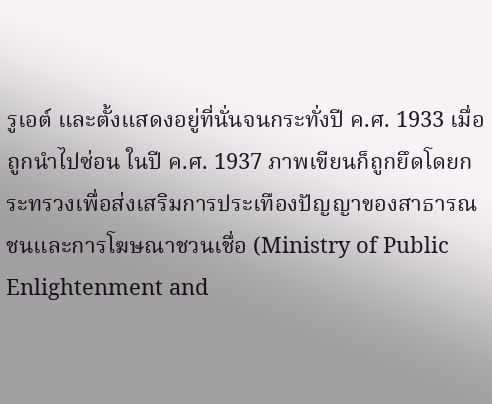รูเอต์ และตั้งแสดงอยู่ที่นั่นจนกระทั่งปี ค.ศ. 1933 เมื่อถูกนำไปซ่อน ในปี ค.ศ. 1937 ภาพเขียนก็ถูกยึดโดยกระทรวงเพื่อส่งเสริมการประเทืองปัญญาของสาธารณชนและการโฆษณาชวนเชื่อ (Ministry of Public Enlightenment and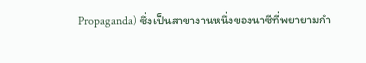Propaganda) ซึ่งเป็นสาขางานหนึ่งของนาซีที่พยายามกำ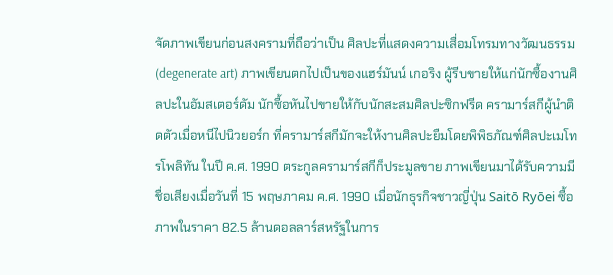จัดภาพเขียนก่อนสงครามที่ถือว่าเป็น ศิลปะที่แสดงความเสื่อมโทรมทางวัฒนธรรม (degenerate art) ภาพเขียนตกไปเป็นของแฮร์มันน์ เกอริง ผู้รีบขายให้แก่นักซื้องานศิลปะในอัมสเตอร์ดัม นักซื้อหันไปขายให้กับนักสะสมศิลปะซิกฟรีด ครามาร์สกีผู้นำติดตัวเมื่อหนีไปนิวยอร์ก ที่ครามาร์สกีมักจะให้งานศิลปะยืมโดยพิพิธภัณฑ์ศิลปะเมโทรโพลิทัน ในปี ค.ศ. 1990 ตระกูลครามาร์สกีก็ประมูลขาย ภาพเขียนมาได้รับความมีชื่อเสียงเมื่อวันที่ 15 พฤษภาคม ค.ศ. 1990 เมื่อนักธุรกิจชาวญี่ปุ่น Saitō Ryōei ซื้อภาพในราคา 82.5 ล้านดอลลาร์สหรัฐในการ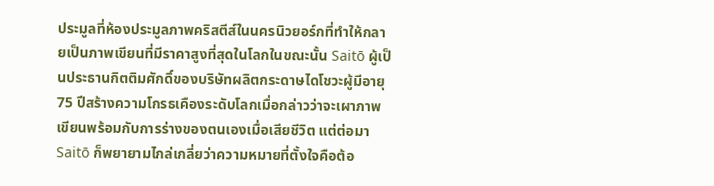ประมูลที่ห้องประมูลภาพคริสตีส์ในนครนิวยอร์กที่ทำให้กลายเป็นภาพเขียนที่มีราคาสูงที่สุดในโลกในขณะนั้น Saitō ผู้เป็นประธานกิตติมศักดิ์ของบริษัทผลิตกระดาษไดโชวะผู้มีอายุ 75 ปีสร้างความโกรธเคืองระดับโลกเมื่อกล่าวว่าจะเผาภาพเขียนพร้อมกับการร่างของตนเองเมื่อเสียชีวิต แต่ต่อมา Saitō ก็พยายามไกล่เกลี่ยว่าความหมายที่ตั้งใจคือต้อ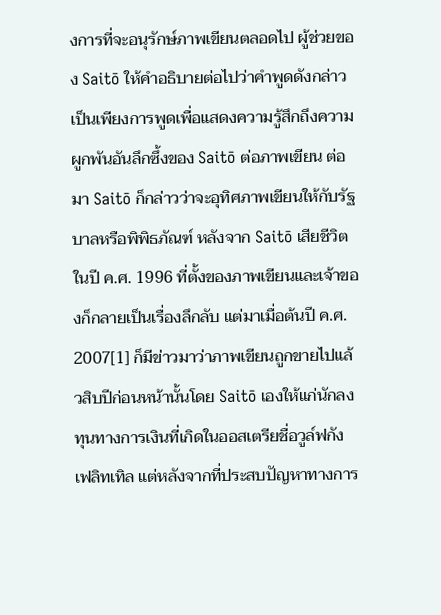งการที่จะอนุรักษ์ภาพเขียนตลอดไป ผู้ช่วยของ Saitō ให้คำอธิบายต่อไปว่าคำพูดดังกล่าวเป็นเพียงการพูดเพื่อแสดงความรู้สึกถึงความผูกพันอันลึกซึ้งของ Saitō ต่อภาพเขียน ต่อมา Saitō ก็กล่าวว่าจะอุทิศภาพเขียนให้กับรัฐบาลหรือพิพิธภัณฑ์ หลังจาก Saitō เสียชีวิตในปี ค.ศ. 1996 ที่ตั้งของภาพเขียนและเจ้าของก็กลายเป็นเรื่องลึกลับ แต่มาเมื่อต้นปี ค.ศ. 2007[1] ก็มีข่าวมาว่าภาพเขียนถูกขายไปแล้วสิบปีก่อนหน้านั้นโดย Saitō เองให้แก่นักลงทุนทางการเงินที่เกิดในออสเตรียชื่อวูล์ฟกัง เฟลิทเทิล แต่หลังจากที่ประสบปัญหาทางการ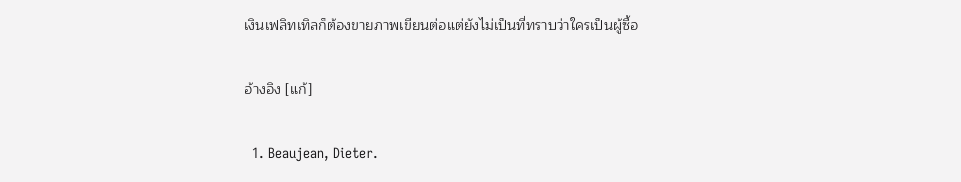เงินเฟลิทเทิลก็ต้องขายภาพเขียนต่อแต่ยังไม่เป็นที่ทราบว่าใครเป็นผู้ซื้อ

อ้างอิง [แก้]

  1. Beaujean, Dieter.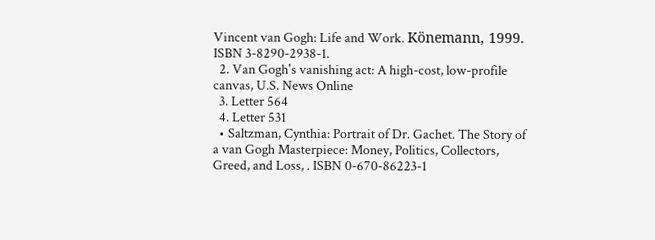Vincent van Gogh: Life and Work. Könemann, 1999. ISBN 3-8290-2938-1.
  2. Van Gogh's vanishing act: A high-cost, low-profile canvas, U.S. News Online
  3. Letter 564
  4. Letter 531
  • Saltzman, Cynthia: Portrait of Dr. Gachet. The Story of a van Gogh Masterpiece: Money, Politics, Collectors, Greed, and Loss, . ISBN 0-670-86223-1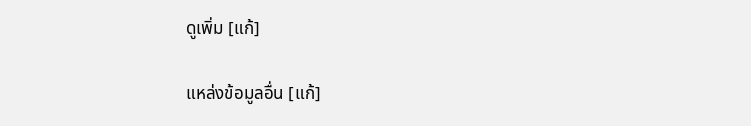ดูเพิ่ม [แก้]

แหล่งข้อมูลอื่น [แก้]